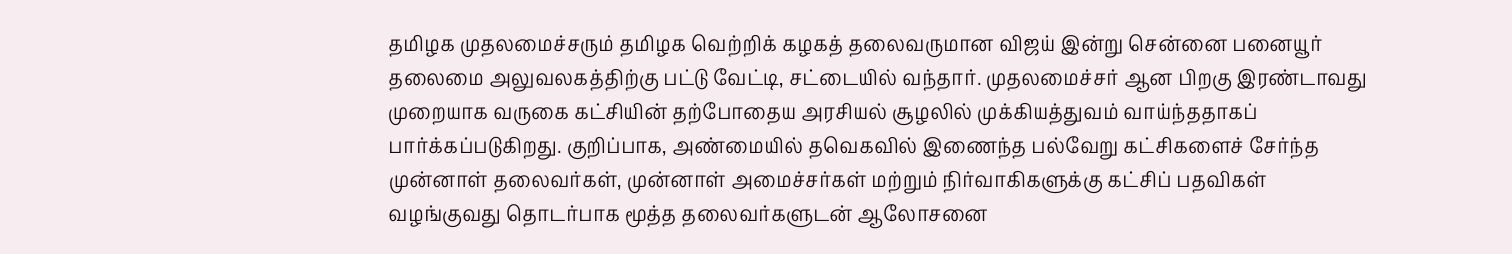தமிழக முதலமைச்சரும் தமிழக வெற்றிக் கழகத் தலைவருமான விஜய் இன்று சென்னை பனையூர் தலைமை அலுவலகத்திற்கு பட்டு வேட்டி, சட்டையில் வந்தார். முதலமைச்சர் ஆன பிறகு இரண்டாவது முறையாக வருகை கட்சியின் தற்போதைய அரசியல் சூழலில் முக்கியத்துவம் வாய்ந்ததாகப் பார்க்கப்படுகிறது. குறிப்பாக, அண்மையில் தவெகவில் இணைந்த பல்வேறு கட்சிகளைச் சேர்ந்த முன்னாள் தலைவர்கள், முன்னாள் அமைச்சர்கள் மற்றும் நிர்வாகிகளுக்கு கட்சிப் பதவிகள் வழங்குவது தொடர்பாக மூத்த தலைவர்களுடன் ஆலோசனை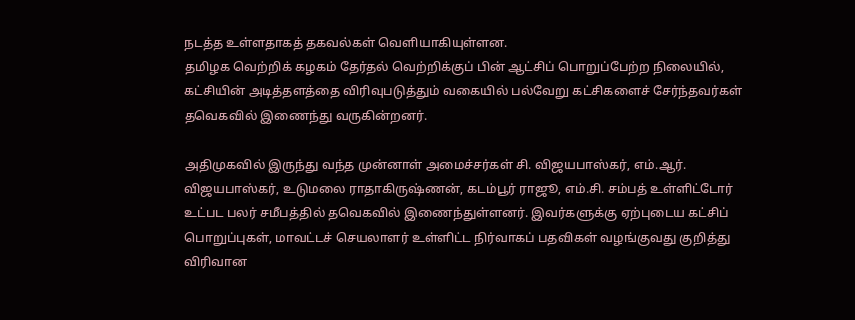நடத்த உள்ளதாகத் தகவல்கள் வெளியாகியுள்ளன.
தமிழக வெற்றிக் கழகம் தேர்தல் வெற்றிக்குப் பின் ஆட்சிப் பொறுப்பேற்ற நிலையில், கட்சியின் அடித்தளத்தை விரிவுபடுத்தும் வகையில் பல்வேறு கட்சிகளைச் சேர்ந்தவர்கள் தவெகவில் இணைந்து வருகின்றனர்.

அதிமுகவில் இருந்து வந்த முன்னாள் அமைச்சர்கள் சி. விஜயபாஸ்கர், எம்.ஆர். விஜயபாஸ்கர், உடுமலை ராதாகிருஷ்ணன், கடம்பூர் ராஜூ, எம்.சி. சம்பத் உள்ளிட்டோர் உட்பட பலர் சமீபத்தில் தவெகவில் இணைந்துள்ளனர். இவர்களுக்கு ஏற்புடைய கட்சிப் பொறுப்புகள், மாவட்டச் செயலாளர் உள்ளிட்ட நிர்வாகப் பதவிகள் வழங்குவது குறித்து விரிவான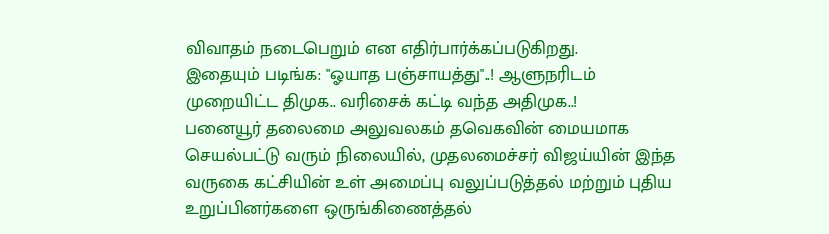விவாதம் நடைபெறும் என எதிர்பார்க்கப்படுகிறது.
இதையும் படிங்க: "ஓயாத பஞ்சாயத்து"..! ஆளுநரிடம் முறையிட்ட திமுக.. வரிசைக் கட்டி வந்த அதிமுக..!
பனையூர் தலைமை அலுவலகம் தவெகவின் மையமாக செயல்பட்டு வரும் நிலையில், முதலமைச்சர் விஜய்யின் இந்த வருகை கட்சியின் உள் அமைப்பு வலுப்படுத்தல் மற்றும் புதிய உறுப்பினர்களை ஒருங்கிணைத்தல்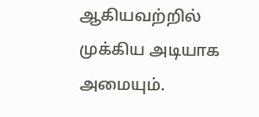ஆகியவற்றில் முக்கிய அடியாக அமையும்.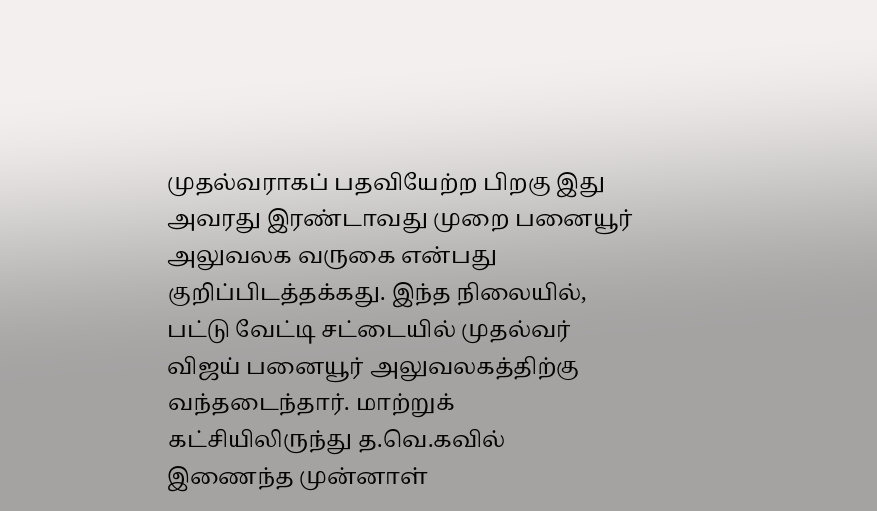முதல்வராகப் பதவியேற்ற பிறகு இது அவரது இரண்டாவது முறை பனையூர் அலுவலக வருகை என்பது குறிப்பிடத்தக்கது. இந்த நிலையில், பட்டு வேட்டி சட்டையில் முதல்வர் விஜய் பனையூர் அலுவலகத்திற்கு வந்தடைந்தார். மாற்றுக் கட்சியிலிருந்து த.வெ.கவில் இணைந்த முன்னாள்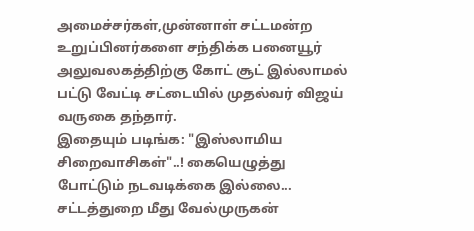அமைச்சர்கள்,முன்னாள் சட்டமன்ற உறுப்பினர்களை சந்திக்க பனையூர் அலுவலகத்திற்கு கோட் சூட் இல்லாமல் பட்டு வேட்டி சட்டையில் முதல்வர் விஜய் வருகை தந்தார்.
இதையும் படிங்க: "இஸ்லாமிய சிறைவாசிகள்"..! கையெழுத்து போட்டும் நடவடிக்கை இல்லை... சட்டத்துறை மீது வேல்முருகன்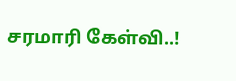சரமாரி கேள்வி..!